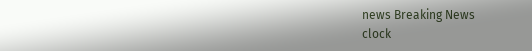news Breaking News
clock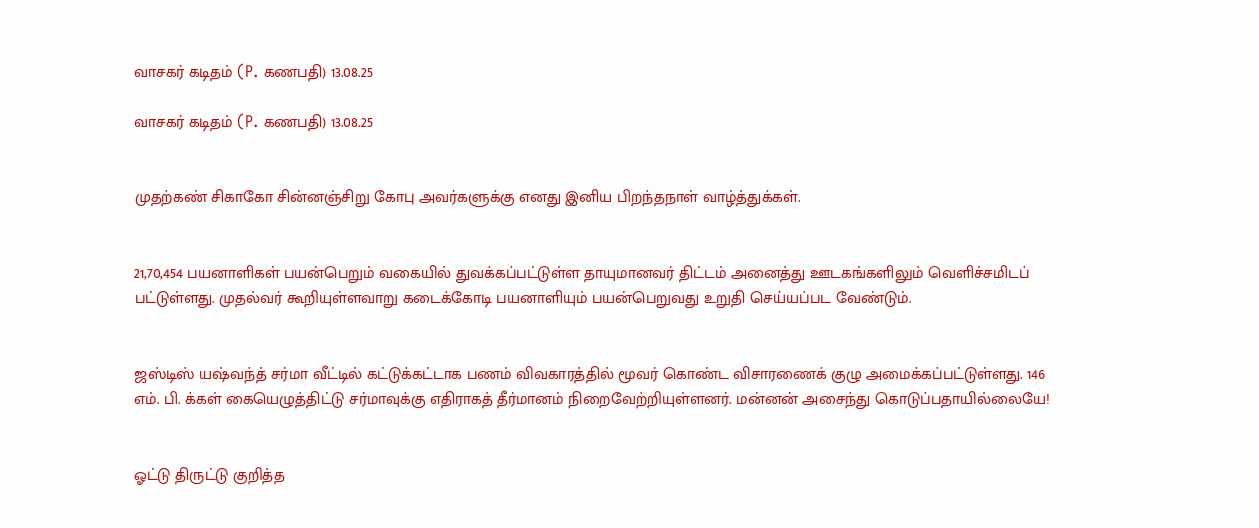வாசகர் கடிதம் (P. கணபதி) 13.08.25

வாசகர் கடிதம் (P. கணபதி) 13.08.25


முதற்கண் சிகாகோ சின்னஞ்சிறு கோபு அவர்களுக்கு எனது இனிய பிறந்தநாள் வாழ்த்துக்கள்.


21,70,454 பயனாளிகள் பயன்பெறும் வகையில் துவக்கப்பட்டுள்ள தாயுமானவர் திட்டம் அனைத்து ஊடகங்களிலும் வெளிச்சமிடப் பட்டுள்ளது. முதல்வர் கூறியுள்ளவாறு கடைக்கோடி பயனாளியும் பயன்பெறுவது உறுதி செய்யப்பட வேண்டும்.


ஜஸ்டிஸ் யஷ்வந்த் சர்மா வீட்டில் கட்டுக்கட்டாக பணம் விவகாரத்தில் மூவர் கொண்ட விசாரணைக் குழு அமைக்கப்பட்டுள்ளது. 146 எம். பி. க்கள் கையெழுத்திட்டு சர்மாவுக்கு எதிராகத் தீர்மானம் நிறைவேற்றியுள்ளனர். மன்னன் அசைந்து கொடுப்பதாயில்லையே!


ஓட்டு திருட்டு குறித்த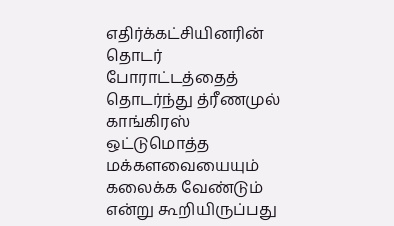எதிர்க்கட்சியினரின் தொடர் போராட்டத்தைத் தொடர்ந்து த்ரீணமுல் காங்கிரஸ் ஒட்டுமொத்த மக்களவையையும் கலைக்க வேண்டும் என்று கூறியிருப்பது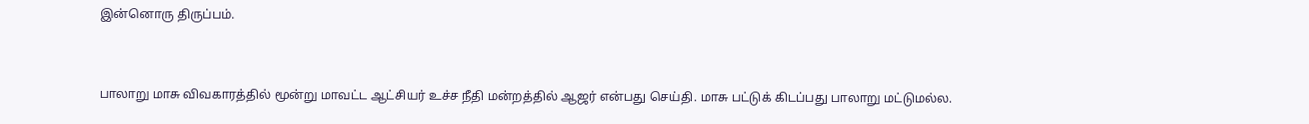இன்னொரு திருப்பம்.


பாலாறு மாசு விவகாரத்தில் மூன்று மாவட்ட ஆட்சியர் உச்ச நீதி மன்றத்தில் ஆஜர் என்பது செய்தி. மாசு பட்டுக் கிடப்பது பாலாறு மட்டுமல்ல.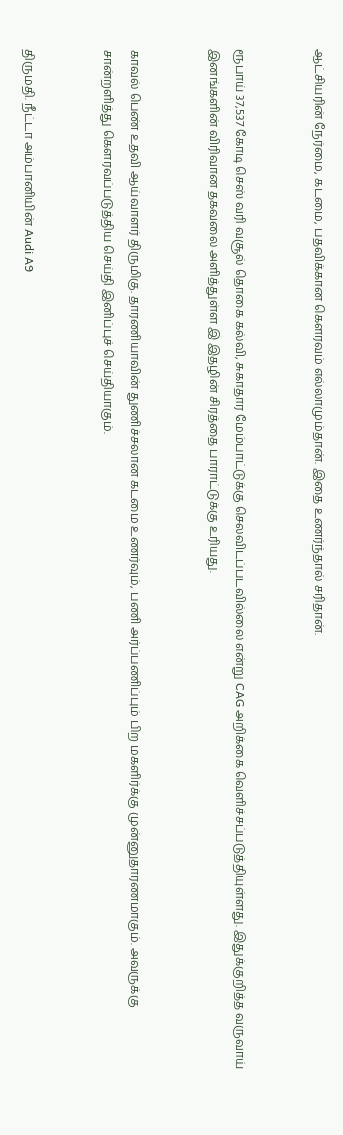ஆட்சியரின் நேர்மை, கடமை, பதவிக்கான கௌரவம் எல்லாமும்தான். இதை உணர்ந்தால் சரிதான்.


ரூபாய் 37,537 கோடி செஸ் வரி வசூல் தொகை கல்வி, சுகாதார மேம்பாட்டுக்கு செலவிடப்படவில்லை என்று CAG அறிக்கை வெளிச்சப்படுத்தியுள்ளது. இதுக்குறித்த வருவாய் இனங்களின் விரிவான தகவலை அளித்துள்ள இ இதழின் சிரத்தை பாராட்டுக்கு உரியது.


காவல் பெண் உதவி ஆய்வாளர் திருமிகு. தாரணியாவின் துணிச்சலான கடமை உணர்வும், பணி அர்ப்பணிப்பும் பிற மகளிர்க்கு முன்னுதாரணமாகும். அவருக்கு சான்றளித்து கௌரவப்படுத்திய செய்தி இனிப்புச் செய்தியாகும்.


திருமதி. நீட்டா அம்பானியின் Audi A9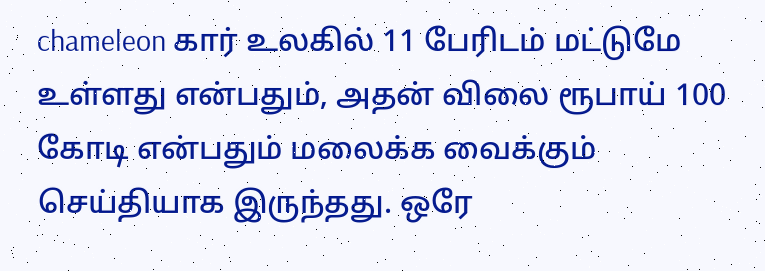chameleon கார் உலகில் 11 பேரிடம் மட்டுமே உள்ளது என்பதும், அதன் விலை ரூபாய் 100 கோடி என்பதும் மலைக்க வைக்கும் செய்தியாக இருந்தது. ஒரே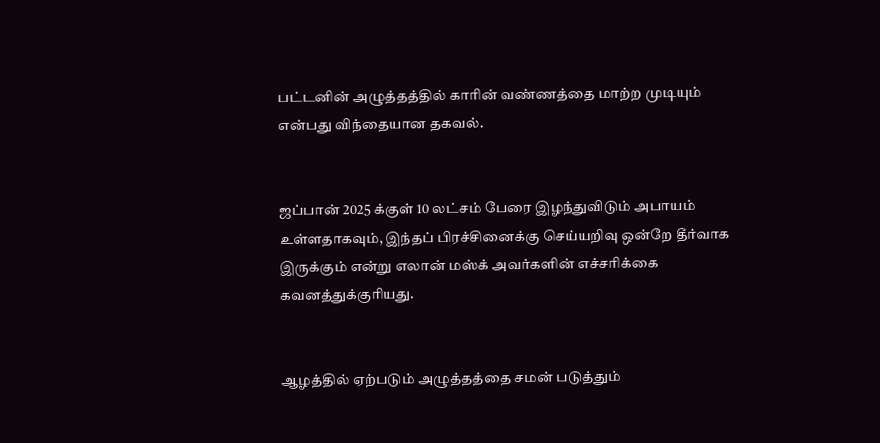பட்டனின் அழுத்தத்தில் காரின் வண்ணத்தை மாற்ற முடியும் என்பது விந்தையான தகவல்.


ஜப்பான் 2025 க்குள் 10 லட்சம் பேரை இழந்துவிடும் அபாயம் உள்ளதாகவும், இந்தப் பிரச்சினைக்கு செய்யறிவு ஒன்றே தீர்வாக இருக்கும் என்று எலான் மஸ்க் அவர்களின் எச்சரிக்கை கவனத்துக்குரியது.


ஆழத்தில் ஏற்படும் அழுத்தத்தை சமன் படுத்தும்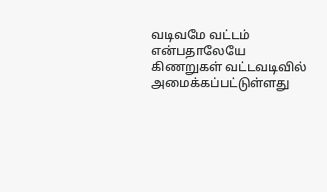வடிவமே வட்டம் என்பதாலேயே கிணறுகள் வட்டவடிவில் அமைக்கப்பட்டுள்ளது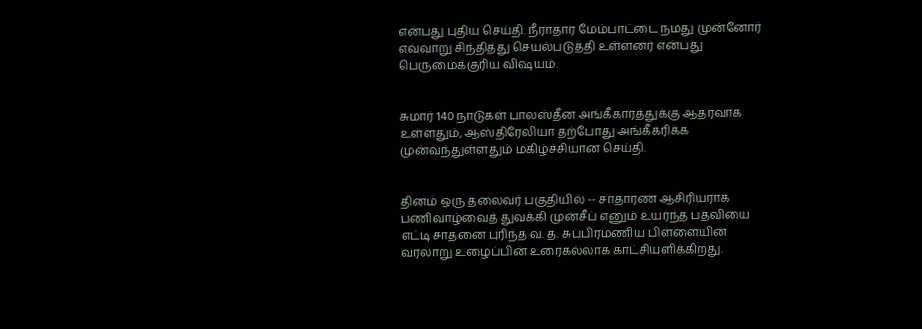என்பது புதிய செய்தி. நீராதார மேம்பாட்டை நமது முன்னோர் எவ்வாறு சிந்தித்து செயல்படுத்தி உள்ளனர் என்பது பெருமைக்குரிய விஷயம்.


சுமார் 140 நாடுகள் பாலஸ்தீன அங்கீகாரத்துக்கு ஆதரவாக உள்ளதும், ஆஸ்திரேலியா தற்போது அங்கீகரிக்க முன்வந்துள்ளதும் மகிழ்ச்சியான செய்தி.


தினம் ஒரு தலைவர் பகுதியில் -- சாதாரண ஆசிரியராக பணிவாழ்வைத் துவக்கி முன்சீப் எனும் உயர்ந்த பதவியை எட்டி சாதனை புரிந்த வ. த. சுப்பிரமணிய பிள்ளையின் வரலாறு உழைப்பின் உரைகல்லாக காட்சியளிக்கிறது.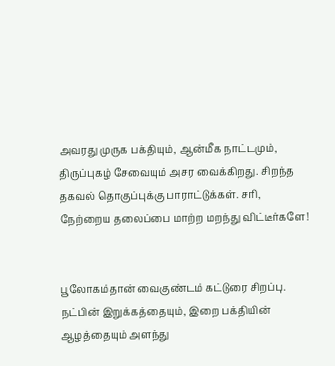அவரது முருக பக்தியும், ஆன்மீக நாட்டமும், திருப்புகழ் சேவையும் அசர வைக்கிறது. சிறந்த தகவல் தொகுப்புக்கு பாராட்டுக்கள். சரி, நேற்றைய தலைப்பை மாற்ற மறந்து விட்டீர்களே!


பூலோகம்தான் வைகுண்டம் கட்டுரை சிறப்பு. நட்பின் இறுக்கத்தையும், இறை பக்தியின் ஆழத்தையும் அளந்து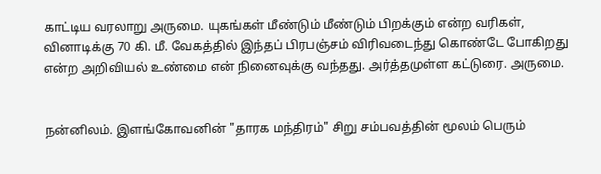காட்டிய வரலாறு அருமை. யுகங்கள் மீண்டும் மீண்டும் பிறக்கும் என்ற வரிகள், வினாடிக்கு 70 கி. மீ. வேகத்தில் இந்தப் பிரபஞ்சம் விரிவடைந்து கொண்டே போகிறது என்ற அறிவியல் உண்மை என் நினைவுக்கு வந்தது. அர்த்தமுள்ள கட்டுரை. அருமை.


நன்னிலம். இளங்கோவனின் "தாரக மந்திரம்" சிறு சம்பவத்தின் மூலம் பெரும்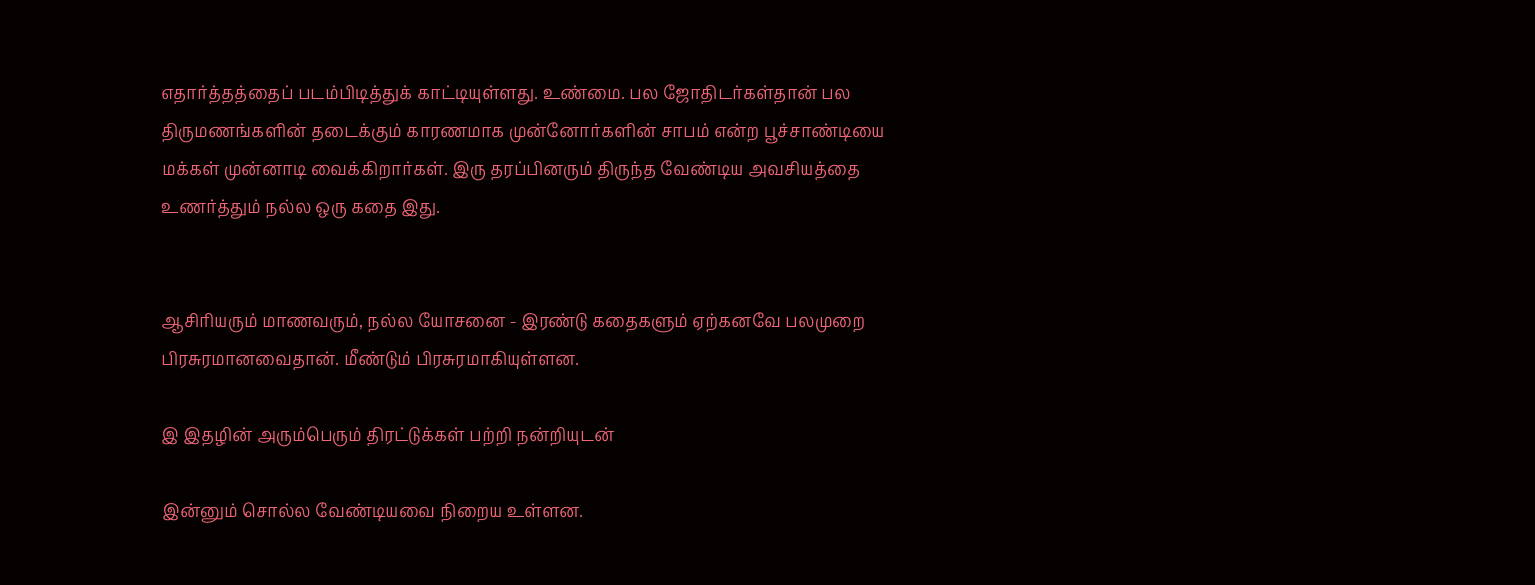எதார்த்தத்தைப் படம்பிடித்துக் காட்டியுள்ளது. உண்மை. பல ஜோதிடர்கள்தான் பல திருமணங்களின் தடைக்கும் காரணமாக முன்னோர்களின் சாபம் என்ற பூச்சாண்டியை மக்கள் முன்னாடி வைக்கிறார்கள். இரு தரப்பினரும் திருந்த வேண்டிய அவசியத்தை உணர்த்தும் நல்ல ஒரு கதை இது.


ஆசிரியரும் மாணவரும், நல்ல யோசனை - இரண்டு கதைகளும் ஏற்கனவே பலமுறை பிரசுரமானவைதான். மீண்டும் பிரசுரமாகியுள்ளன.

இ இதழின் அரும்பெரும் திரட்டுக்கள் பற்றி நன்றியுடன்

இன்னும் சொல்ல வேண்டியவை நிறைய உள்ளன.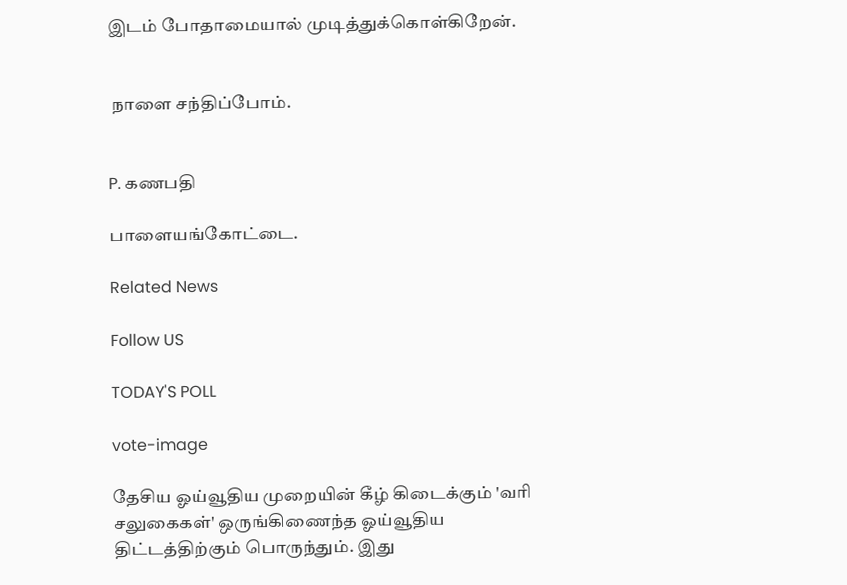இடம் போதாமையால் முடித்துக்கொள்கிறேன்.


 நாளை சந்திப்போம்.


P. கணபதி

பாளையங்கோட்டை.

Related News

Follow US

TODAY'S POLL

vote-image

தேசிய ஓய்வூதிய முறையின் கீழ் கிடைக்கும் 'வரி சலுகைகள்' ஒருங்கிணைந்த ஓய்வூதிய திட்டத்திற்கும் பொருந்தும். இது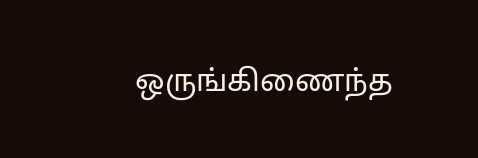ஒருங்கிணைந்த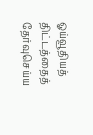ஓய்வூதியத் திட்டத்தைத் தேர்வுசெய்ய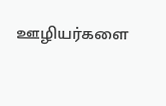ஊழியர்களை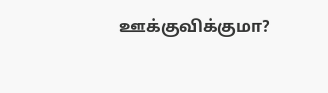ஊக்குவிக்குமா?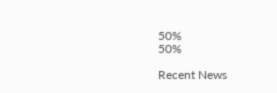50%
50%

Recent News